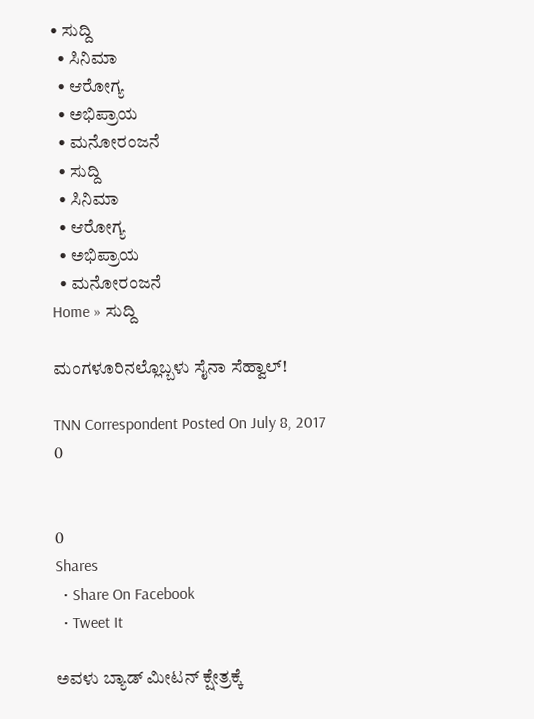• ಸುದ್ದಿ
  • ಸಿನಿಮಾ
  • ಆರೋಗ್ಯ
  • ಅಭಿಪ್ರಾಯ
  • ಮನೋರಂಜನೆ
  • ಸುದ್ದಿ
  • ಸಿನಿಮಾ
  • ಆರೋಗ್ಯ
  • ಅಭಿಪ್ರಾಯ
  • ಮನೋರಂಜನೆ
Home » ಸುದ್ದಿ

ಮಂಗಳೂರಿನಲ್ಲೊಬ್ಬಳು ಸೈನಾ ಸೆಹ್ವಾಲ್!

TNN Correspondent Posted On July 8, 2017
0


0
Shares
  • Share On Facebook
  • Tweet It

ಅವಳು ಬ್ಯಾಡ್ ಮೀಟನ್ ಕ್ಷೇತ್ರಕ್ಕೆ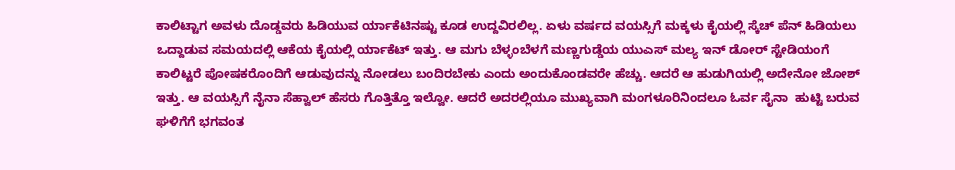ಕಾಲಿಟ್ಟಾಗ ಅವಳು ದೊಡ್ಡವರು ಹಿಡಿಯುವ ರ್ಯಾಕೆಟಿನಷ್ಟು ಕೂಡ ಉದ್ದವಿರಲಿಲ್ಲ. ಏಳು ವರ್ಷದ ವಯಸ್ಸಿಗೆ ಮಕ್ಕಳು ಕೈಯಲ್ಲಿ ಸ್ಕೆಚ್ ಪೆನ್ ಹಿಡಿಯಲು ಒದ್ದಾಡುವ ಸಮಯದಲ್ಲಿ ಆಕೆಯ ಕೈಯಲ್ಲಿ ರ್ಯಾಕೆಟ್ ಇತ್ತು. ಆ ಮಗು ಬೆಳ್ಳಂಬೆಳಗೆ ಮಣ್ಣಗುಡ್ಡೆಯ ಯುಎಸ್ ಮಲ್ಯ ಇನ್ ಡೋರ್ ಸ್ಟೇಡಿಯಂಗೆ ಕಾಲಿಟ್ಟರೆ ಪೋಷಕರೊಂದಿಗೆ ಆಡುವುದನ್ನು ನೋಡಲು ಬಂದಿರಬೇಕು ಎಂದು ಅಂದುಕೊಂಡವರೇ ಹೆಚ್ಚು. ಆದರೆ ಆ ಹುಡುಗಿಯಲ್ಲಿ ಅದೇನೋ ಜೋಶ್ ಇತ್ತು. ಆ ವಯಸ್ಸಿಗೆ ನೈನಾ ಸೆಹ್ವಾಲ್ ಹೆಸರು ಗೊತ್ತಿತ್ತೊ ಇಲ್ವೋ. ಆದರೆ ಅದರಲ್ಲಿಯೂ ಮುಖ್ಯವಾಗಿ ಮಂಗಳೂರಿನಿಂದಲೂ ಓರ್ವ ಸೈನಾ  ಹುಟ್ಟಿ ಬರುವ ಘಳಿಗೆಗೆ ಭಗವಂತ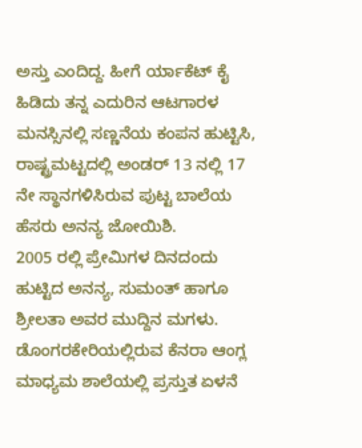ಅಸ್ತು ಎಂದಿದ್ದ. ಹೀಗೆ ರ್ಯಾಕೆಟ್ ಕೈ ಹಿಡಿದು ತನ್ನ ಎದುರಿನ ಆಟಗಾರಳ ಮನಸ್ಸಿನಲ್ಲಿ ಸಣ್ಣನೆಯ ಕಂಪನ ಹುಟ್ಟಿಸಿ, ರಾಷ್ಟ್ರಮಟ್ಟದಲ್ಲಿ ಅಂಡರ್ 13 ನಲ್ಲಿ 17 ನೇ ಸ್ಥಾನಗಳಿಸಿರುವ ಪುಟ್ಟ ಬಾಲೆಯ ಹೆಸರು ಅನನ್ಯ ಜೋಯಿಶಿ.
2005 ರಲ್ಲಿ ಪ್ರೇಮಿಗಳ ದಿನದಂದು ಹುಟ್ಟಿದ ಅನನ್ಯ, ಸುಮಂತ್ ಹಾಗೂ ಶ್ರೀಲತಾ ಅವರ ಮುದ್ದಿನ ಮಗಳು. ಡೊಂಗರಕೇರಿಯಲ್ಲಿರುವ ಕೆನರಾ ಆಂಗ್ಲ ಮಾಧ್ಯಮ ಶಾಲೆಯಲ್ಲಿ ಪ್ರಸ್ತುತ ಏಳನೆ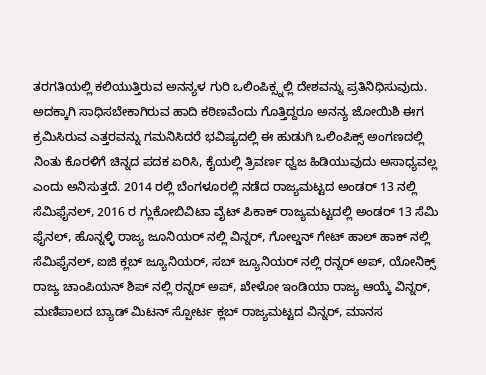ತರಗತಿಯಲ್ಲಿ ಕಲಿಯುತ್ತಿರುವ ಅನನ್ಯಳ ಗುರಿ ಒಲಿಂಪಿಕ್ಸ್ನಲ್ಲಿ ದೇಶವನ್ನು ಪ್ರತಿನಿಧಿಸುವುದು. ಅದಕ್ಕಾಗಿ ಸಾಧಿಸಬೇಕಾಗಿರುವ ಹಾದಿ ಕಠಿಣವೆಂದು ಗೊತ್ತಿದ್ದರೂ ಅನನ್ಯ ಜೋಯಿಶಿ ಈಗ ಕ್ರಮಿಸಿರುವ ಎತ್ತರವನ್ನು ಗಮನಿಸಿದರೆ ಭವಿಷ್ಯದಲ್ಲಿ ಈ ಹುಡುಗಿ ಒಲಿಂಪಿಕ್ಸ್ ಅಂಗಣದಲ್ಲಿ ನಿಂತು ಕೊರಳಿಗೆ ಚಿನ್ನದ ಪದಕ ಏರಿಸಿ, ಕೈಯಲ್ಲಿ ತ್ರಿವರ್ಣ ಧ್ವಜ ಹಿಡಿಯುವುದು ಅಸಾಧ್ಯವಲ್ಲ ಎಂದು ಅನಿಸುತ್ತದೆ. 2014 ರಲ್ಲಿ ಬೆಂಗಳೂರಲ್ಲಿ ನಡೆದ ರಾಜ್ಯಮಟ್ಟದ ಅಂಡರ್ 13 ನಲ್ಲಿ ಸೆಮಿಫೈನಲ್, 2016 ರ ಗ್ಲುಕೋಬಿವಿಟಾ ವೈಟ್ ಪಿಕಾಕ್ ರಾಜ್ಯಮಟ್ಟದಲ್ಲಿ ಅಂಡರ್ 13 ಸೆಮಿ ಫೈನಲ್, ಹೊನ್ನಳ್ಳಿ ರಾಜ್ಯ ಜೂನಿಯರ್ ನಲ್ಲಿ ವಿನ್ನರ್, ಗೋಲ್ಡನ್ ಗೇಟ್ ಹಾಲ್ ಹಾಕ್ ನಲ್ಲಿ ಸೆಮಿಫೈನಲ್, ಐಜಿ ಕ್ಲಬ್ ಜ್ಯೂನಿಯರ್, ಸಬ್ ಜ್ಯೂನಿಯರ್ ನಲ್ಲಿ ರನ್ನರ್ ಅಪ್, ಯೋನಿಕ್ಸ್ ರಾಜ್ಯ ಚಾಂಪಿಯನ್ ಶಿಪ್ ನಲ್ಲಿ ರನ್ನರ್ ಅಪ್, ಖೇಳೋ ಇಂಡಿಯಾ ರಾಜ್ಯ ಆಯ್ಕೆ ವಿನ್ನರ್, ಮಣಿಪಾಲದ ಬ್ಯಾಡ್ ಮಿಟನ್ ಸ್ಪೋರ್ಟ ಕ್ಲಬ್ ರಾಜ್ಯಮಟ್ಟದ ವಿನ್ನರ್, ಮಾನಸ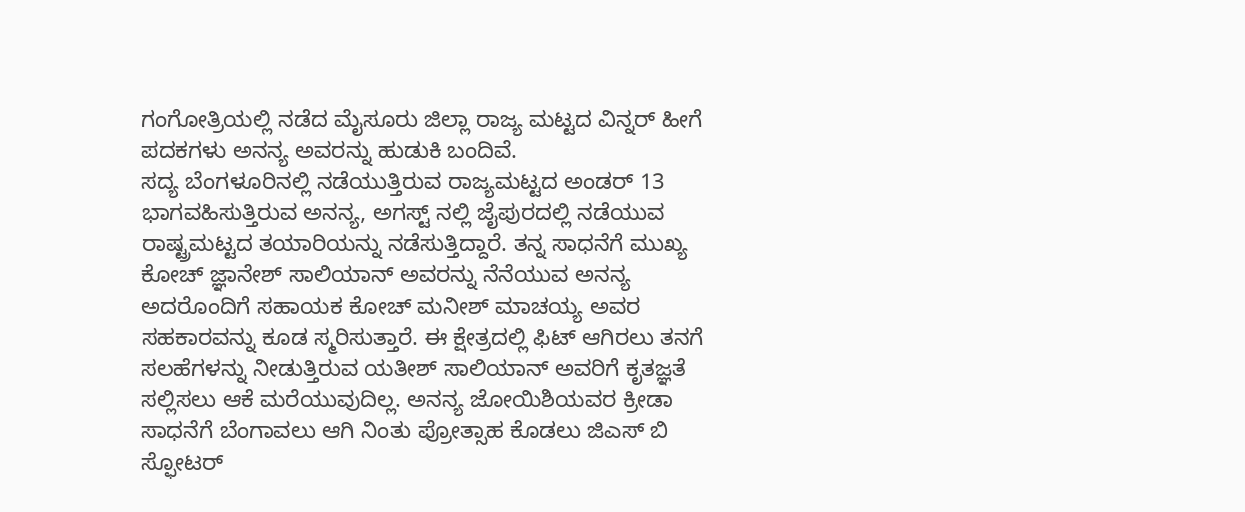ಗಂಗೋತ್ರಿಯಲ್ಲಿ ನಡೆದ ಮೈಸೂರು ಜಿಲ್ಲಾ ರಾಜ್ಯ ಮಟ್ಟದ ವಿನ್ನರ್ ಹೀಗೆ ಪದಕಗಳು ಅನನ್ಯ ಅವರನ್ನು ಹುಡುಕಿ ಬಂದಿವೆ.
ಸದ್ಯ ಬೆಂಗಳೂರಿನಲ್ಲಿ ನಡೆಯುತ್ತಿರುವ ರಾಜ್ಯಮಟ್ಟದ ಅಂಡರ್ 13 ಭಾಗವಹಿಸುತ್ತಿರುವ ಅನನ್ಯ, ಅಗಸ್ಟ್ ನಲ್ಲಿ ಜೈಪುರದಲ್ಲಿ ನಡೆಯುವ ರಾಷ್ಟ್ರಮಟ್ಟದ ತಯಾರಿಯನ್ನು ನಡೆಸುತ್ತಿದ್ದಾರೆ. ತನ್ನ ಸಾಧನೆಗೆ ಮುಖ್ಯ ಕೋಚ್ ಜ್ಞಾನೇಶ್ ಸಾಲಿಯಾನ್ ಅವರನ್ನು ನೆನೆಯುವ ಅನನ್ಯ ಅದರೊಂದಿಗೆ ಸಹಾಯಕ ಕೋಚ್ ಮನೀಶ್ ಮಾಚಯ್ಯ ಅವರ ಸಹಕಾರವನ್ನು ಕೂಡ ಸ್ಮರಿಸುತ್ತಾರೆ. ಈ ಕ್ಷೇತ್ರದಲ್ಲಿ ಫಿಟ್ ಆಗಿರಲು ತನಗೆ ಸಲಹೆಗಳನ್ನು ನೀಡುತ್ತಿರುವ ಯತೀಶ್ ಸಾಲಿಯಾನ್ ಅವರಿಗೆ ಕೃತಜ್ಞತೆ ಸಲ್ಲಿಸಲು ಆಕೆ ಮರೆಯುವುದಿಲ್ಲ. ಅನನ್ಯ ಜೋಯಿಶಿಯವರ ಕ್ರೀಡಾ ಸಾಧನೆಗೆ ಬೆಂಗಾವಲು ಆಗಿ ನಿಂತು ಪ್ರೋತ್ಸಾಹ ಕೊಡಲು ಜಿಎಸ್ ಬಿ ಸ್ಫೋಟರ್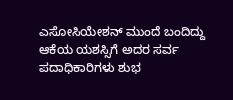ಎಸೋಸಿಯೇಶನ್ ಮುಂದೆ ಬಂದಿದ್ದು ಆಕೆಯ ಯಶಸ್ಸಿಗೆ ಅದರ ಸರ್ವ ಪದಾಧಿಕಾರಿಗಳು ಶುಭ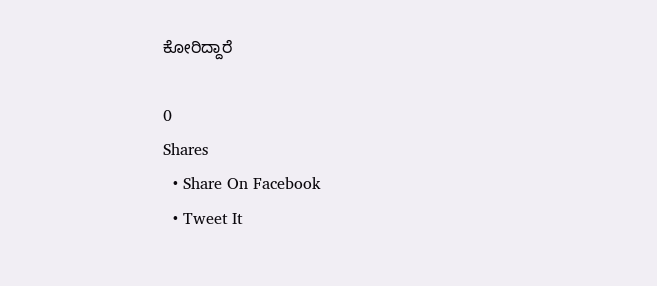ಕೋರಿದ್ದಾರೆ

0
Shares
  • Share On Facebook
  • Tweet It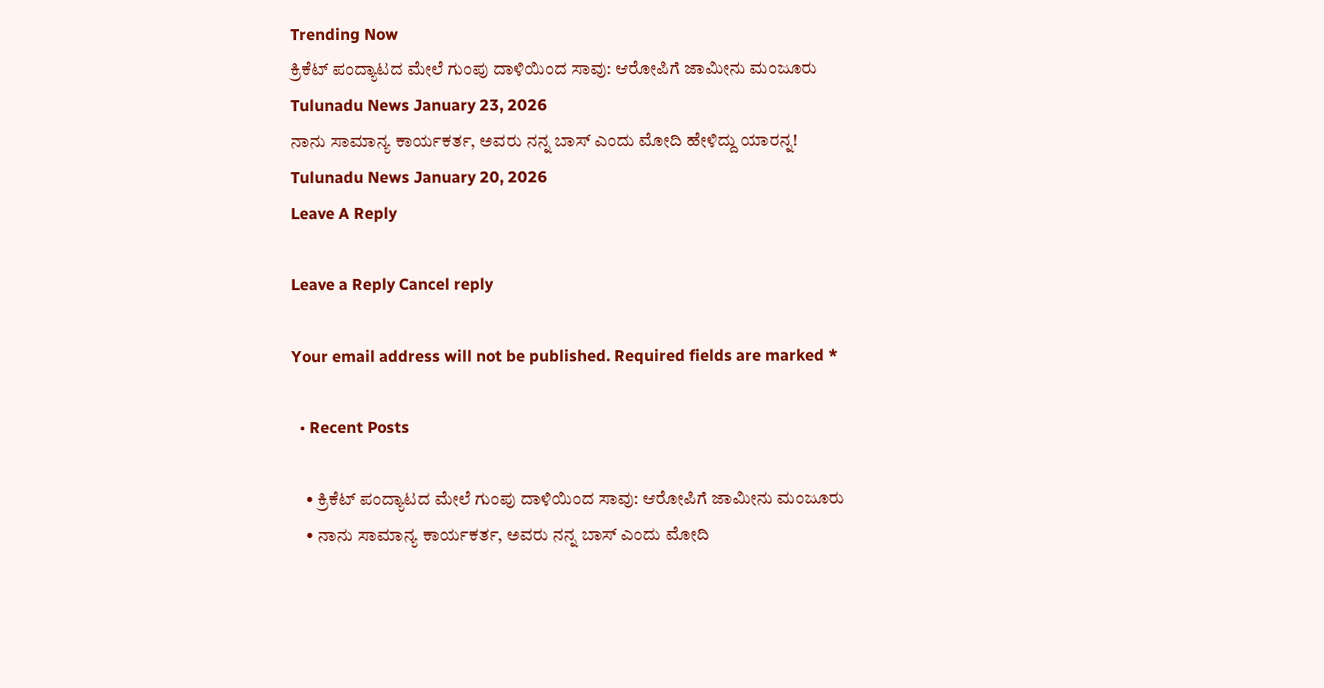Trending Now
ಕ್ರಿಕೆಟ್ ಪಂದ್ಯಾಟದ ಮೇಲೆ ಗುಂಪು ದಾಳಿಯಿಂದ ಸಾವು: ಆರೋಪಿಗೆ ಜಾಮೀನು ಮಂಜೂರು
Tulunadu News January 23, 2026
ನಾನು ಸಾಮಾನ್ಯ ಕಾರ್ಯಕರ್ತ, ಅವರು ನನ್ನ ಬಾಸ್ ಎಂದು ಮೋದಿ ಹೇಳಿದ್ದು ಯಾರನ್ನ!
Tulunadu News January 20, 2026
Leave A Reply

Leave a Reply Cancel reply

Your email address will not be published. Required fields are marked *

  • Recent Posts

    • ಕ್ರಿಕೆಟ್ ಪಂದ್ಯಾಟದ ಮೇಲೆ ಗುಂಪು ದಾಳಿಯಿಂದ ಸಾವು: ಆರೋಪಿಗೆ ಜಾಮೀನು ಮಂಜೂರು
    • ನಾನು ಸಾಮಾನ್ಯ ಕಾರ್ಯಕರ್ತ, ಅವರು ನನ್ನ ಬಾಸ್ ಎಂದು ಮೋದಿ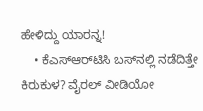ಹೇಳಿದ್ದು ಯಾರನ್ನ!
    • ಕೆಎಸ್‌ಆರ್‌ಟಿಸಿ ಬಸ್‌ನಲ್ಲಿ ನಡೆದಿತ್ತೇ ಕಿರುಕುಳ? ವೈರಲ್ ವೀಡಿಯೋ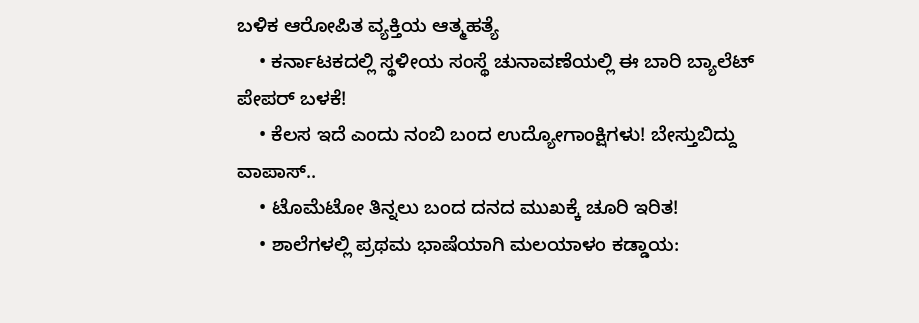ಬಳಿಕ ಆರೋಪಿತ ವ್ಯಕ್ತಿಯ ಆತ್ಮಹತ್ಯೆ
    • ಕರ್ನಾಟಕದಲ್ಲಿ ಸ್ಥಳೀಯ ಸಂಸ್ಥೆ ಚುನಾವಣೆಯಲ್ಲಿ ಈ ಬಾರಿ ಬ್ಯಾಲೆಟ್ ಪೇಪರ್ ಬಳಕೆ!
    • ಕೆಲಸ ಇದೆ ಎಂದು ನಂಬಿ ಬಂದ ಉದ್ಯೋಗಾಂಕ್ಷಿಗಳು! ಬೇಸ್ತುಬಿದ್ದು ವಾಪಾಸ್..
    • ಟೊಮೆಟೋ ತಿನ್ನಲು ಬಂದ ದನದ ಮುಖಕ್ಕೆ ಚೂರಿ ಇರಿತ!
    • ಶಾಲೆಗಳಲ್ಲಿ ಪ್ರಥಮ ಭಾಷೆಯಾಗಿ ಮಲಯಾಳಂ ಕಡ್ಡಾಯ: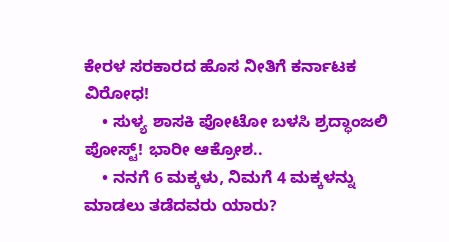ಕೇರಳ ಸರಕಾರದ ಹೊಸ ನೀತಿಗೆ ಕರ್ನಾಟಕ ವಿರೋಧ!
    • ಸುಳ್ಯ ಶಾಸಕಿ ಪೋಟೋ ಬಳಸಿ ಶ್ರದ್ಧಾಂಜಲಿ ಪೋಸ್ಟ್! ಭಾರೀ ಆಕ್ರೋಶ..
    • ನನಗೆ 6 ಮಕ್ಕಳು, ನಿಮಗೆ 4 ಮಕ್ಕಳನ್ನು ಮಾಡಲು ತಡೆದವರು ಯಾರು?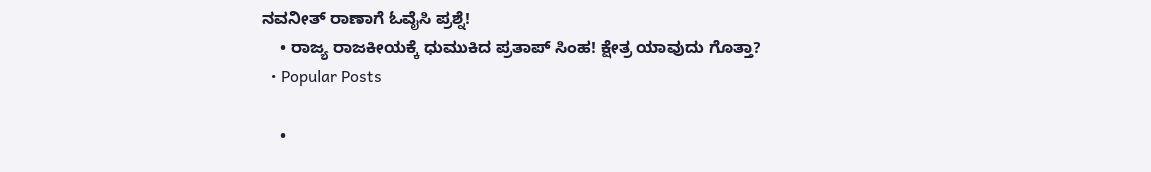ನವನೀತ್ ರಾಣಾಗೆ ಓವೈಸಿ ಪ್ರಶ್ನೆ!
    • ರಾಜ್ಯ ರಾಜಕೀಯಕ್ಕೆ ಧುಮುಕಿದ ಪ್ರತಾಪ್ ಸಿಂಹ! ಕ್ಷೇತ್ರ ಯಾವುದು ಗೊತ್ತಾ?
  • Popular Posts

    •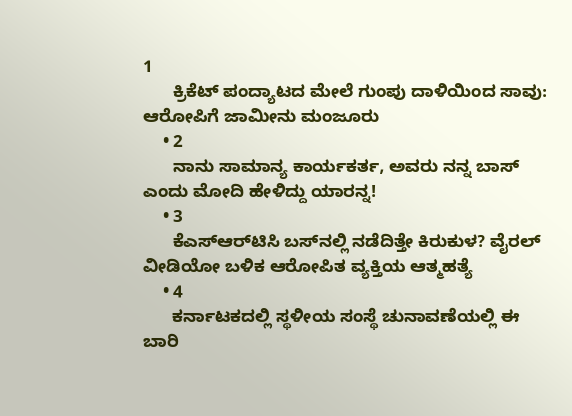1
      ಕ್ರಿಕೆಟ್ ಪಂದ್ಯಾಟದ ಮೇಲೆ ಗುಂಪು ದಾಳಿಯಿಂದ ಸಾವು: ಆರೋಪಿಗೆ ಜಾಮೀನು ಮಂಜೂರು
    • 2
      ನಾನು ಸಾಮಾನ್ಯ ಕಾರ್ಯಕರ್ತ, ಅವರು ನನ್ನ ಬಾಸ್ ಎಂದು ಮೋದಿ ಹೇಳಿದ್ದು ಯಾರನ್ನ!
    • 3
      ಕೆಎಸ್‌ಆರ್‌ಟಿಸಿ ಬಸ್‌ನಲ್ಲಿ ನಡೆದಿತ್ತೇ ಕಿರುಕುಳ? ವೈರಲ್ ವೀಡಿಯೋ ಬಳಿಕ ಆರೋಪಿತ ವ್ಯಕ್ತಿಯ ಆತ್ಮಹತ್ಯೆ
    • 4
      ಕರ್ನಾಟಕದಲ್ಲಿ ಸ್ಥಳೀಯ ಸಂಸ್ಥೆ ಚುನಾವಣೆಯಲ್ಲಿ ಈ ಬಾರಿ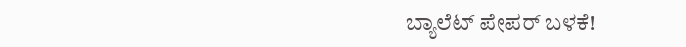ಬ್ಯಾಲೆಟ್ ಪೇಪರ್ ಬಳಕೆ!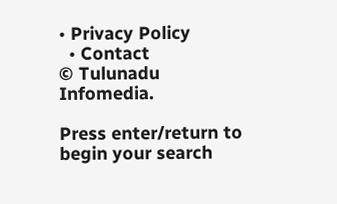• Privacy Policy
  • Contact
© Tulunadu Infomedia.

Press enter/return to begin your search